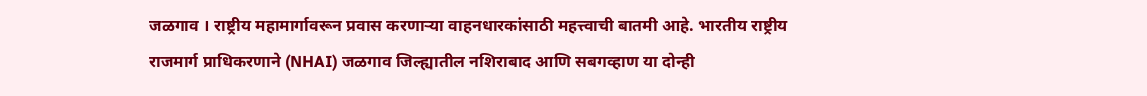जळगाव । राष्ट्रीय महामार्गावरून प्रवास करणाऱ्या वाहनधारकांसाठी महत्त्वाची बातमी आहे. भारतीय राष्ट्रीय राजमार्ग प्राधिकरणाने (NHAI) जळगाव जिल्ह्यातील नशिराबाद आणि सबगव्हाण या दोन्ही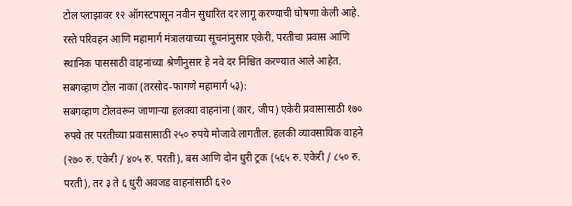टोल प्लाझावर १२ ऑगस्टपासून नवीन सुधारित दर लागू करण्याची घोषणा केली आहे. रस्ते परिवहन आणि महामार्ग मंत्रालयाच्या सूचनांनुसार एकेरी, परतीचा प्रवास आणि स्थानिक पाससाठी वाहनांच्या श्रेणीनुसार हे नवे दर निश्चित करण्यात आले आहेत.
सबगव्हाण टोल नाका (तरसोद-फागणे महामार्ग ५३):
सबगव्हाण टोलवरून जाणाऱ्या हलक्या वाहनांना (कार, जीप) एकेरी प्रवासासाठी १७० रुपये तर परतीच्या प्रवासासाठी २५० रुपये मोजावे लागतील. हलकी व्यावसायिक वाहने (२७० रु. एकेरी / ४०५ रु. परती), बस आणि दोन धुरी ट्रक (५६५ रु. एकेरी / ८५० रु. परती), तर ३ ते ६ धुरी अवजड वाहनांसाठी ६२०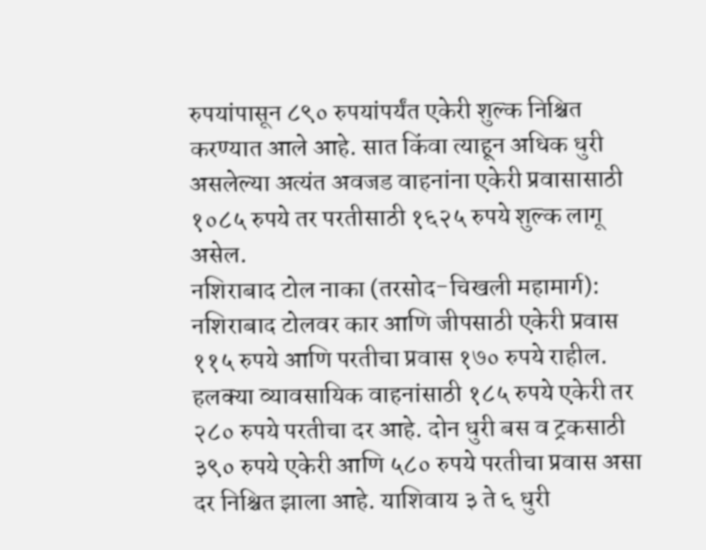रुपयांपासून ८९० रुपयांपर्यंत एकेरी शुल्क निश्चित करण्यात आले आहे. सात किंवा त्याहून अधिक धुरी असलेल्या अत्यंत अवजड वाहनांना एकेरी प्रवासासाठी १०८५ रुपये तर परतीसाठी १६२५ रुपये शुल्क लागू असेल.
नशिराबाद टोल नाका (तरसोद-चिखली महामार्ग):
नशिराबाद टोलवर कार आणि जीपसाठी एकेरी प्रवास ११५ रुपये आणि परतीचा प्रवास १७० रुपये राहील. हलक्या व्यावसायिक वाहनांसाठी १८५ रुपये एकेरी तर २८० रुपये परतीचा दर आहे. दोन धुरी बस व ट्रकसाठी ३९० रुपये एकेरी आणि ५८० रुपये परतीचा प्रवास असा दर निश्चित झाला आहे. याशिवाय ३ ते ६ धुरी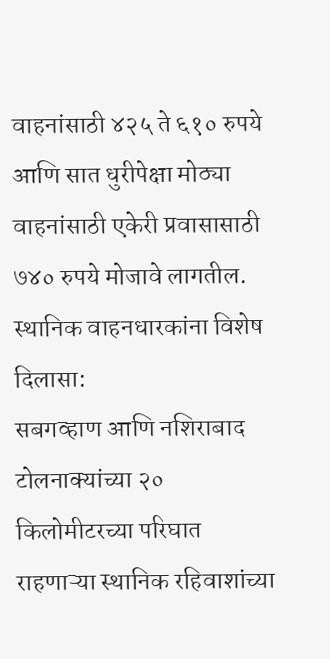वाहनांसाठी ४२५ ते ६१० रुपये आणि सात धुरीपेक्षा मोठ्या वाहनांसाठी एकेरी प्रवासासाठी ७४० रुपये मोजावे लागतील.
स्थानिक वाहनधारकांना विशेष दिलासा:
सबगव्हाण आणि नशिराबाद टोलनाक्यांच्या २० किलोमीटरच्या परिघात राहणाऱ्या स्थानिक रहिवाशांच्या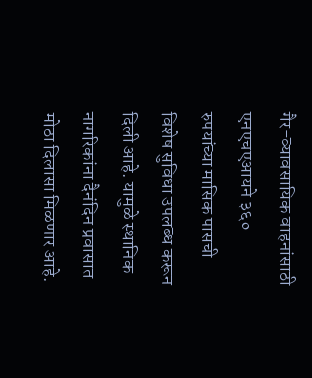गैर-व्यावसायिक वाहनांसाठी एनएचएआयने ३६० रुपयांच्या मासिक पासची विशेष सुविधा उपलब्ध करून दिली आहे. यामुळे स्थानिक नागरिकांना दैनंदिन प्रवासात मोठा दिलासा मिळणार आहे.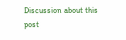Discussion about this post